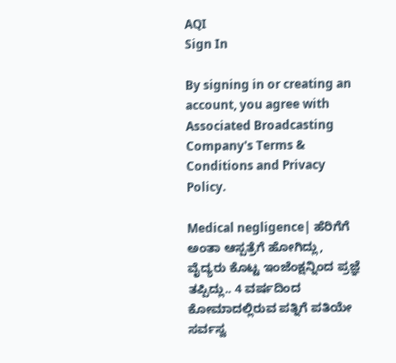AQI
Sign In

By signing in or creating an account, you agree with Associated Broadcasting Company's Terms & Conditions and Privacy Policy.

Medical negligence| ಹೆರಿಗೆಗೆ ಅಂತಾ ಆಸ್ಪತ್ರೆಗೆ ಹೋಗಿದ್ಲು, ವೈದ್ಯರು ಕೊಟ್ಟ ಇಂಜೆಂಕ್ಷನ್ನಿಂದ ಪ್ರಜ್ಞೆ ತಪ್ಪಿದ್ಲು.. 4 ವರ್ಷದಿಂದ ಕೋಮಾದಲ್ಲಿರುವ ಪತ್ನಿಗೆ ಪತಿಯೇ ಸರ್ವಸ್ವ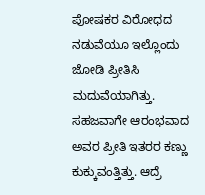ಪೋಷಕರ ವಿರೋಧದ ನಡುವೆಯೂ ಇಲ್ಲೊಂದು ಜೋಡಿ ಪ್ರೀತಿಸಿ ಮದುವೆಯಾಗಿತ್ತು. ಸಹಜವಾಗೇ ಆರಂಭವಾದ ಅವರ ಪ್ರೀತಿ ಇತರರ ಕಣ್ಣು ಕುಕ್ಕುವಂತ್ತಿತ್ತು. ಆದ್ರೆ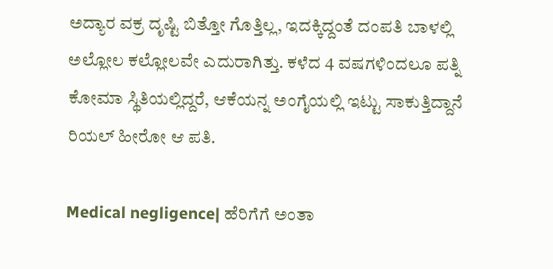ಅದ್ಯಾರ ವಕ್ರ ದೃಷ್ಟಿ ಬಿತ್ತೋ ಗೊತ್ತಿಲ್ಲ, ಇದಕ್ಕಿದ್ದಂತೆ ದಂಪತಿ ಬಾಳಲ್ಲಿ ಅಲ್ಲೋಲ ಕಲ್ಲೋಲವೇ ಎದುರಾಗಿತ್ತು. ಕಳೆದ 4 ವಷಗಳಿಂದಲೂ ಪತ್ನಿ ಕೋಮಾ ಸ್ಥಿತಿಯಲ್ಲಿದ್ದರೆ, ಆಕೆಯನ್ನ ಅಂಗೈಯಲ್ಲಿ ಇಟ್ಟು ಸಾಕುತ್ತಿದ್ದಾನೆ ರಿಯಲ್ ಹೀರೋ ಆ ಪತಿ.

Medical negligence| ಹೆರಿಗೆಗೆ ಅಂತಾ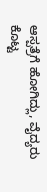ಆಸ್ಪತ್ರೆಗೆ ಹೋಗಿದ್ಲು, ವೈದ್ಯರು ಕೊಟ್ಟ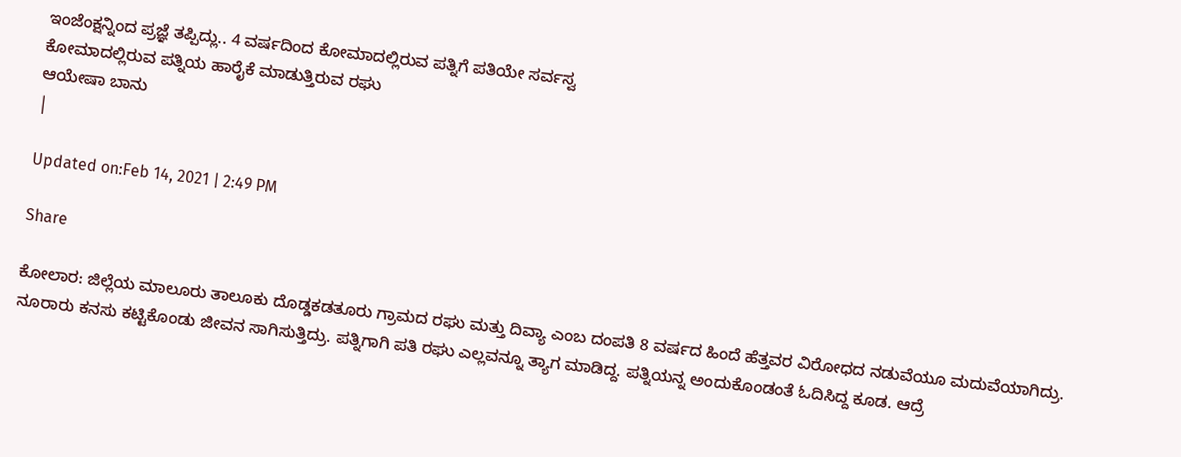ಇಂಜೆಂಕ್ಷನ್ನಿಂದ ಪ್ರಜ್ಞೆ ತಪ್ಪಿದ್ಲು.. 4 ವರ್ಷದಿಂದ ಕೋಮಾದಲ್ಲಿರುವ ಪತ್ನಿಗೆ ಪತಿಯೇ ಸರ್ವಸ್ವ
ಕೋಮಾದಲ್ಲಿರುವ ಪತ್ನಿಯ ಹಾರೈಕೆ ಮಾಡುತ್ತಿರುವ ರಘು
ಆಯೇಷಾ ಬಾನು
|

Updated on:Feb 14, 2021 | 2:49 PM

Share

ಕೋಲಾರ: ಜಿಲ್ಲೆಯ ಮಾಲೂರು ತಾಲೂಕು ದೊಡ್ಡಕಡತೂರು ಗ್ರಾಮದ ರಘು ಮತ್ತು ದಿವ್ಯಾ ಎಂಬ ದಂಪತಿ 8 ವರ್ಷದ ಹಿಂದೆ ಹೆತ್ತವರ ವಿರೋಧದ ನಡುವೆಯೂ ಮದುವೆಯಾಗಿದ್ರು. ನೂರಾರು ಕನಸು ಕಟ್ಟಿಕೊಂಡು ಜೀವನ ಸಾಗಿಸುತ್ತಿದ್ರು. ಪತ್ನಿಗಾಗಿ ಪತಿ ರಘು ಎಲ್ಲವನ್ನೂ ತ್ಯಾಗ ಮಾಡಿದ್ದ. ಪತ್ನಿಯನ್ನ ಅಂದುಕೊಂಡಂತೆ ಓದಿಸಿದ್ದ ಕೂಡ. ಆದ್ರೆ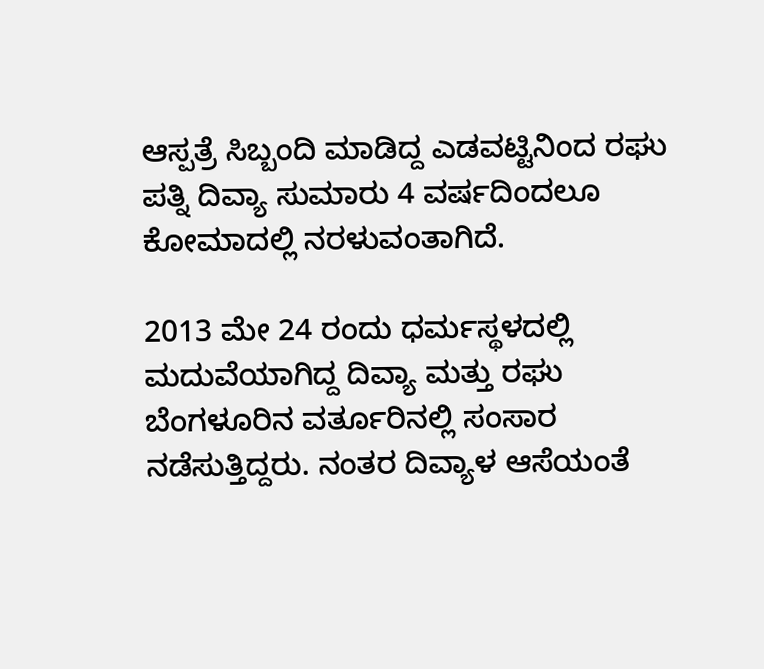ಆಸ್ಪತ್ರೆ ಸಿಬ್ಬಂದಿ ಮಾಡಿದ್ದ ಎಡವಟ್ಟಿನಿಂದ ರಘು ಪತ್ನಿ ದಿವ್ಯಾ ಸುಮಾರು 4 ವರ್ಷದಿಂದಲೂ ಕೋಮಾದಲ್ಲಿ ನರಳುವಂತಾಗಿದೆ.

2013 ಮೇ 24 ರಂದು ಧರ್ಮಸ್ಥಳದಲ್ಲಿ ಮದುವೆಯಾಗಿದ್ದ ದಿವ್ಯಾ ಮತ್ತು ರಘು ಬೆಂಗಳೂರಿನ ವರ್ತೂರಿನಲ್ಲಿ ಸಂಸಾರ ನಡೆಸುತ್ತಿದ್ದರು. ನಂತರ ದಿವ್ಯಾಳ ಆಸೆಯಂತೆ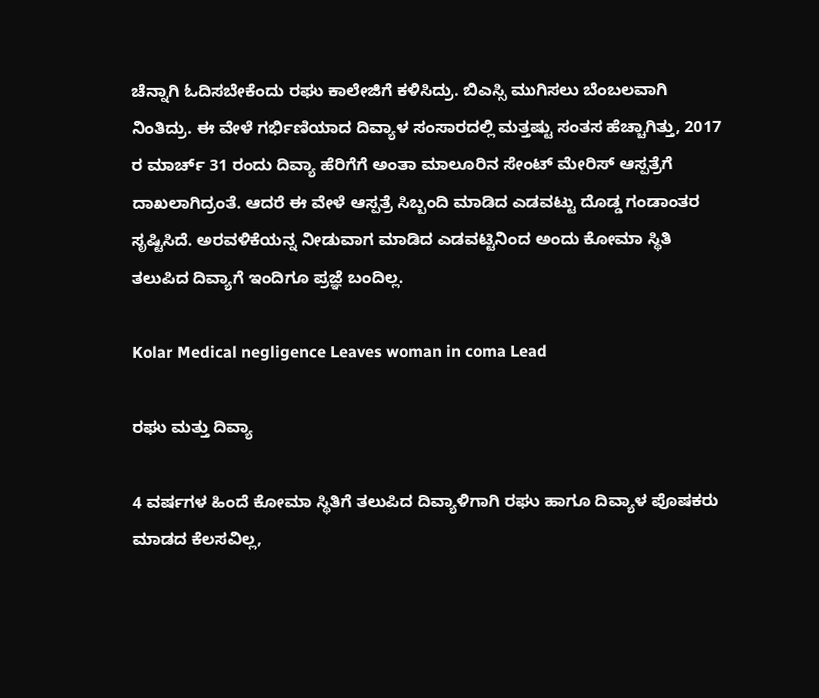ಚೆನ್ನಾಗಿ ಓದಿಸಬೇಕೆಂದು ರಘು ಕಾಲೇಜಿಗೆ ಕಳಿಸಿದ್ರು. ಬಿಎಸ್ಸಿ ಮುಗಿಸಲು ಬೆಂಬಲವಾಗಿ ನಿಂತಿದ್ರು. ಈ ವೇಳೆ ಗರ್ಭಿಣಿಯಾದ ದಿವ್ಯಾಳ ಸಂಸಾರದಲ್ಲಿ ಮತ್ತಷ್ಟು ಸಂತಸ ಹೆಚ್ಚಾಗಿತ್ತು, 2017 ರ ಮಾರ್ಚ್ 31 ರಂದು ದಿವ್ಯಾ ಹೆರಿಗೆಗೆ ಅಂತಾ ಮಾಲೂರಿನ ಸೇಂಟ್ ಮೇರಿಸ್ ಆಸ್ಪತ್ರೆಗೆ ದಾಖಲಾಗಿದ್ರಂತೆ. ಆದರೆ ಈ ವೇಳೆ ಆಸ್ಪತ್ರೆ ಸಿಬ್ಬಂದಿ ಮಾಡಿದ ಎಡವಟ್ಟು ದೊಡ್ಡ ಗಂಡಾಂತರ ಸೃಷ್ಟಿಸಿದೆ. ಅರವಳಿಕೆಯನ್ನ ನೀಡುವಾಗ ಮಾಡಿದ ಎಡವಟ್ಟಿನಿಂದ ಅಂದು ಕೋಮಾ ಸ್ಥಿತಿ ತಲುಪಿದ ದಿವ್ಯಾಗೆ ಇಂದಿಗೂ ಪ್ರಜ್ಞೆ ಬಂದಿಲ್ಲ.

Kolar Medical negligence Leaves woman in coma Lead

ರಘು ಮತ್ತು ದಿವ್ಯಾ

4 ವರ್ಷಗಳ ಹಿಂದೆ ಕೋಮಾ ಸ್ಥಿತಿಗೆ ತಲುಪಿದ ದಿವ್ಯಾಳಿಗಾಗಿ ರಘು ಹಾಗೂ ದಿವ್ಯಾಳ ಪೊಷಕರು ಮಾಡದ ಕೆಲಸವಿಲ್ಲ,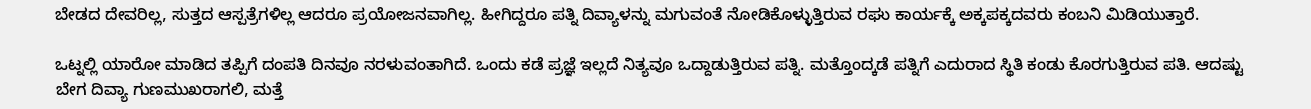ಬೇಡದ ದೇವರಿಲ್ಲ, ಸುತ್ತದ ಆಸ್ಪತ್ರೆಗಳಿಲ್ಲ ಆದರೂ ಪ್ರಯೋಜನವಾಗಿಲ್ಲ. ಹೀಗಿದ್ದರೂ ಪತ್ನಿ ದಿವ್ಯಾಳನ್ನು ಮಗುವಂತೆ ನೋಡಿಕೊಳ್ಳುತ್ತಿರುವ ರಘು ಕಾರ್ಯಕ್ಕೆ ಅಕ್ಕಪಕ್ಕದವರು ಕಂಬನಿ ಮಿಡಿಯುತ್ತಾರೆ.

ಒಟ್ನಲ್ಲಿ ಯಾರೋ ಮಾಡಿದ ತಪ್ಪಿಗೆ ದಂಪತಿ ದಿನವೂ ನರಳುವಂತಾಗಿದೆ. ಒಂದು ಕಡೆ ಪ್ರಜ್ಞೆ ಇಲ್ಲದೆ ನಿತ್ಯವೂ ಒದ್ದಾಡುತ್ತಿರುವ ಪತ್ನಿ. ಮತ್ತೊಂದ್ಕಡೆ ಪತ್ನಿಗೆ ಎದುರಾದ ಸ್ಥಿತಿ ಕಂಡು ಕೊರಗುತ್ತಿರುವ ಪತಿ. ಆದಷ್ಟು ಬೇಗ ದಿವ್ಯಾ ಗುಣಮುಖರಾಗಲಿ, ಮತ್ತೆ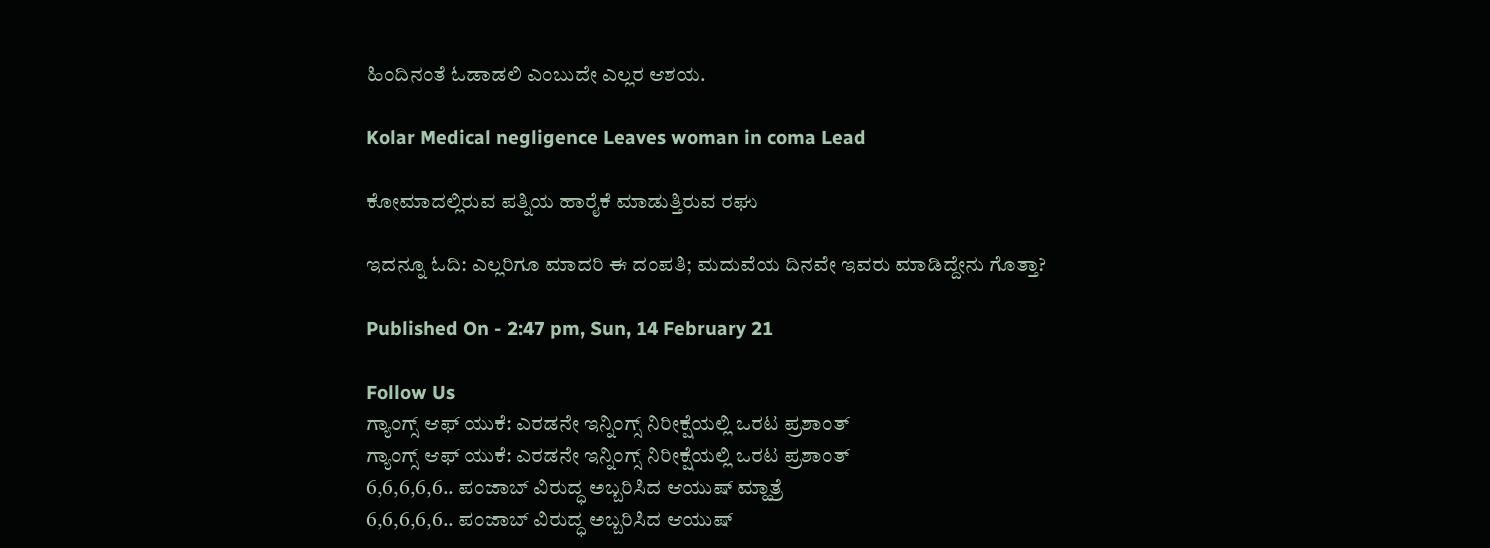ಹಿಂದಿನಂತೆ ಓಡಾಡಲಿ ಎಂಬುದೇ ಎಲ್ಲರ ಆಶಯ.

Kolar Medical negligence Leaves woman in coma Lead

ಕೋಮಾದಲ್ಲಿರುವ ಪತ್ನಿಯ ಹಾರೈಕೆ ಮಾಡುತ್ತಿರುವ ರಘು

ಇದನ್ನೂ ಓದಿ: ಎಲ್ಲರಿಗೂ ಮಾದರಿ ಈ ದಂಪತಿ; ಮದುವೆಯ ದಿನವೇ ಇವರು ಮಾಡಿದ್ದೇನು ಗೊತ್ತಾ?

Published On - 2:47 pm, Sun, 14 February 21

Follow Us
ಗ್ಯಾಂಗ್ಸ್ ಆಫ್ ಯುಕೆ: ಎರಡನೇ ಇನ್ನಿಂಗ್ಸ್ ನಿರೀಕ್ಷೆಯಲ್ಲಿ ಒರಟ ಪ್ರಶಾಂತ್
ಗ್ಯಾಂಗ್ಸ್ ಆಫ್ ಯುಕೆ: ಎರಡನೇ ಇನ್ನಿಂಗ್ಸ್ ನಿರೀಕ್ಷೆಯಲ್ಲಿ ಒರಟ ಪ್ರಶಾಂತ್
6,6,6,6,6.. ಪಂಜಾಬ್ ವಿರುದ್ಧ ಅಬ್ಬರಿಸಿದ ಆಯುಷ್ ಮ್ಹಾತ್ರೆ
6,6,6,6,6.. ಪಂಜಾಬ್ ವಿರುದ್ಧ ಅಬ್ಬರಿಸಿದ ಆಯುಷ್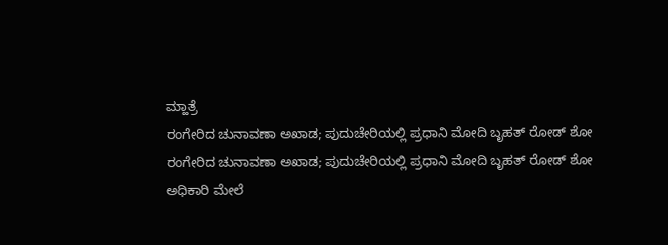ಮ್ಹಾತ್ರೆ
ರಂಗೇರಿದ ಚುನಾವಣಾ ಅಖಾಡ; ಪುದುಚೇರಿಯಲ್ಲಿ ಪ್ರಧಾನಿ ಮೋದಿ ಬೃಹತ್ ರೋಡ್ ಶೋ
ರಂಗೇರಿದ ಚುನಾವಣಾ ಅಖಾಡ; ಪುದುಚೇರಿಯಲ್ಲಿ ಪ್ರಧಾನಿ ಮೋದಿ ಬೃಹತ್ ರೋಡ್ ಶೋ
ಅಧಿಕಾರಿ ಮೇಲೆ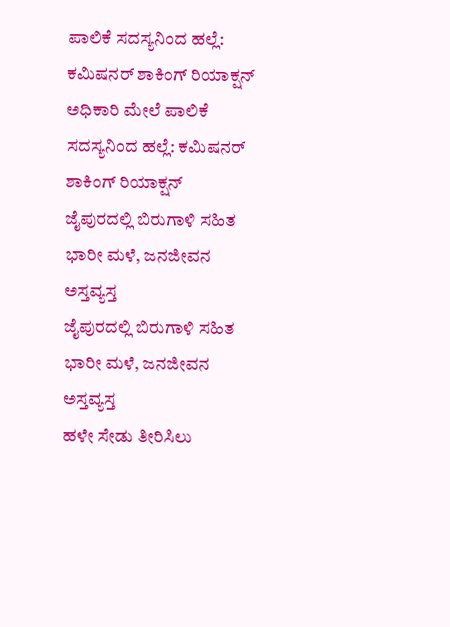ಪಾಲಿಕೆ ಸದಸ್ಯನಿಂದ ಹಲ್ಲೆ: ಕಮಿಷನರ್ ಶಾಕಿಂಗ್‌ ರಿಯಾಕ್ಷನ್‌
ಅಧಿಕಾರಿ ಮೇಲೆ ಪಾಲಿಕೆ ಸದಸ್ಯನಿಂದ ಹಲ್ಲೆ: ಕಮಿಷನರ್ ಶಾಕಿಂಗ್‌ ರಿಯಾಕ್ಷನ್‌
ಜೈಪುರದಲ್ಲಿ ಬಿರುಗಾಳಿ ಸಹಿತ ಭಾರೀ ಮಳೆ, ಜನಜೀವನ ಅಸ್ತವ್ಯಸ್ತ
ಜೈಪುರದಲ್ಲಿ ಬಿರುಗಾಳಿ ಸಹಿತ ಭಾರೀ ಮಳೆ, ಜನಜೀವನ ಅಸ್ತವ್ಯಸ್ತ
ಹಳೇ ಸೇಡು ತೀರಿಸಿಲು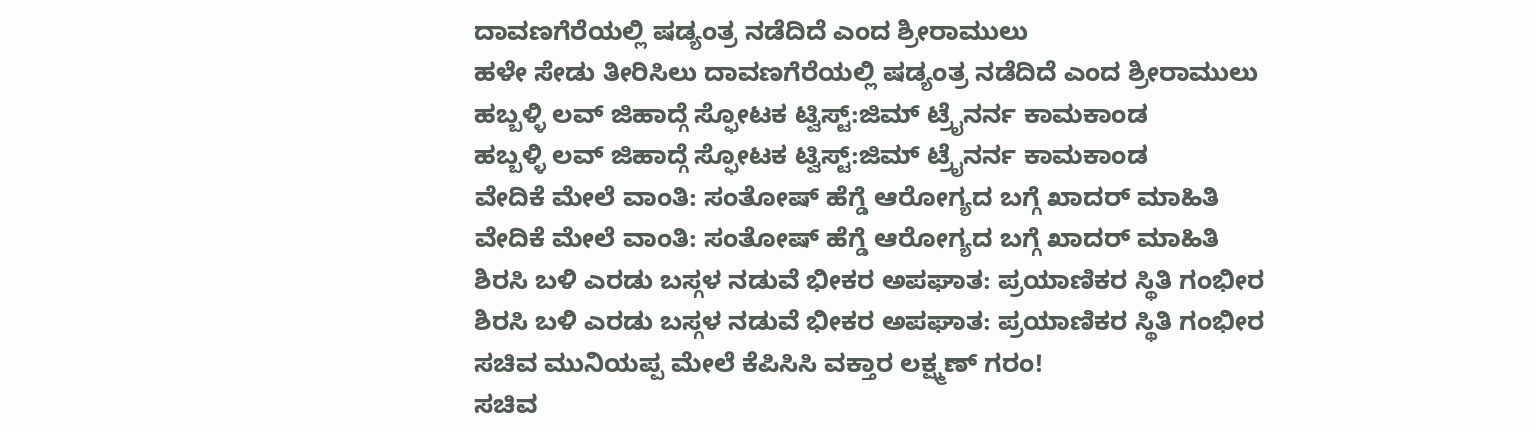ದಾವಣಗೆರೆಯಲ್ಲಿ ಷಡ್ಯಂತ್ರ ನಡೆದಿದೆ ಎಂದ ಶ್ರೀರಾಮುಲು
ಹಳೇ ಸೇಡು ತೀರಿಸಿಲು ದಾವಣಗೆರೆಯಲ್ಲಿ ಷಡ್ಯಂತ್ರ ನಡೆದಿದೆ ಎಂದ ಶ್ರೀರಾಮುಲು
ಹಬ್ಬಳ್ಳಿ ಲವ್ ಜಿಹಾದ್ಗೆ ಸ್ಫೋಟಕ ಟ್ವಿಸ್ಟ್:ಜಿಮ್ ಟ್ರೈನರ್ನ ಕಾಮಕಾಂಡ
ಹಬ್ಬಳ್ಳಿ ಲವ್ ಜಿಹಾದ್ಗೆ ಸ್ಫೋಟಕ ಟ್ವಿಸ್ಟ್:ಜಿಮ್ ಟ್ರೈನರ್ನ ಕಾಮಕಾಂಡ
ವೇದಿಕೆ ಮೇಲೆ ವಾಂತಿ: ಸಂತೋಷ್ ಹೆಗ್ಡೆ ಆರೋಗ್ಯದ ಬಗ್ಗೆ ಖಾದರ್ ಮಾಹಿತಿ
ವೇದಿಕೆ ಮೇಲೆ ವಾಂತಿ: ಸಂತೋಷ್ ಹೆಗ್ಡೆ ಆರೋಗ್ಯದ ಬಗ್ಗೆ ಖಾದರ್ ಮಾಹಿತಿ
ಶಿರಸಿ ಬಳಿ ಎರಡು ಬಸ್ಗಳ ನಡುವೆ ಭೀಕರ ಅಪಘಾತ: ಪ್ರಯಾಣಿಕರ ಸ್ಥಿತಿ ಗಂಭೀರ
ಶಿರಸಿ ಬಳಿ ಎರಡು ಬಸ್ಗಳ ನಡುವೆ ಭೀಕರ ಅಪಘಾತ: ಪ್ರಯಾಣಿಕರ ಸ್ಥಿತಿ ಗಂಭೀರ
ಸಚಿವ ಮುನಿಯಪ್ಪ ಮೇಲೆ ಕೆಪಿಸಿಸಿ ವಕ್ತಾರ ಲಕ್ಷ್ಮಣ್ ಗರಂ!
ಸಚಿವ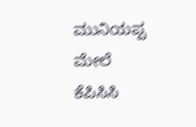ಮುನಿಯಪ್ಪ ಮೇಲೆ ಕೆಪಿಸಿಸಿ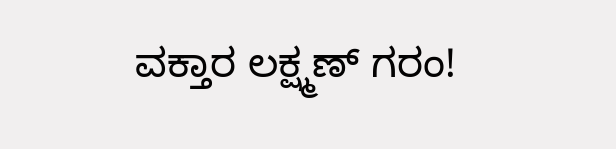ವಕ್ತಾರ ಲಕ್ಷ್ಮಣ್ ಗರಂ!